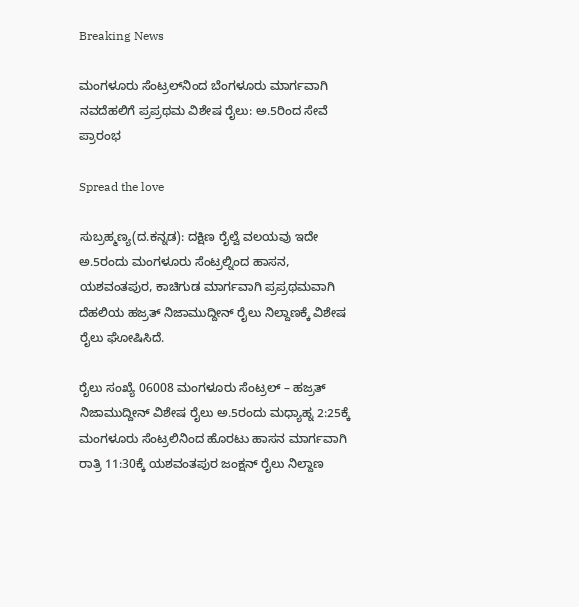Breaking News

ಮಂಗಳೂರು ಸೆಂಟ್ರಲ್‌ನಿಂದ ಬೆಂಗಳೂರು ಮಾರ್ಗವಾಗಿ ನವದೆಹಲಿಗೆ ಪ್ರಪ್ರಥಮ ವಿಶೇಷ ರೈಲು: ಅ.5ರಿಂದ ಸೇವೆ ಪ್ರಾರಂಭ

Spread the love

ಸುಬ್ರಹ್ಮಣ್ಯ(ದ.ಕನ್ನಡ): ದಕ್ಷಿಣ ರೈಲ್ವೆ ವಲಯವು ಇದೇ ಅ.5ರಂದು ಮಂಗಳೂರು ಸೆಂಟ್ರಲ್ನಿಂದ ಹಾಸನ, ಯಶವಂತಪುರ, ಕಾಚಿಗುಡ ಮಾರ್ಗವಾಗಿ ಪ್ರಪ್ರಥಮವಾಗಿ ದೆಹಲಿಯ ಹಜ್ರತ್ ನಿಜಾಮುದ್ದೀನ್ ರೈಲು ನಿಲ್ದಾಣಕ್ಕೆ ವಿಶೇಷ ರೈಲು ಘೋಷಿಸಿದೆ.

ರೈಲು ಸಂಖ್ಯೆ 06008 ಮಂಗಳೂರು ಸೆಂಟ್ರಲ್ – ಹಜ್ರತ್ ನಿಜಾಮುದ್ದೀನ್ ವಿಶೇಷ ರೈಲು ಅ.5ರಂದು ಮಧ್ಯಾಹ್ನ 2:25ಕ್ಕೆ ಮಂಗಳೂರು ಸೆಂಟ್ರಲಿನಿಂದ ಹೊರಟು ಹಾಸನ ಮಾರ್ಗವಾಗಿ ರಾತ್ರಿ 11:30ಕ್ಕೆ ಯಶವಂತಪುರ ಜಂಕ್ಷನ್ ರೈಲು ನಿಲ್ದಾಣ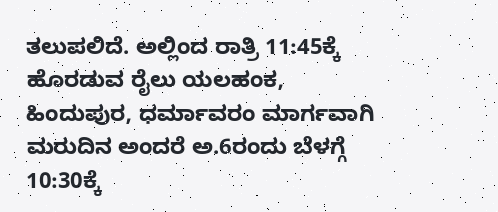ತಲುಪಲಿದೆ. ಅಲ್ಲಿಂದ ರಾತ್ರಿ 11:45ಕ್ಕೆ ಹೊರಡುವ ರೈಲು ಯಲಹಂಕ, ಹಿಂದುಪುರ, ಧರ್ಮಾವರಂ ಮಾರ್ಗವಾಗಿ ಮರುದಿನ ಅಂದರೆ ಅ.6ರಂದು ಬೆಳಗ್ಗೆ 10:30ಕ್ಕೆ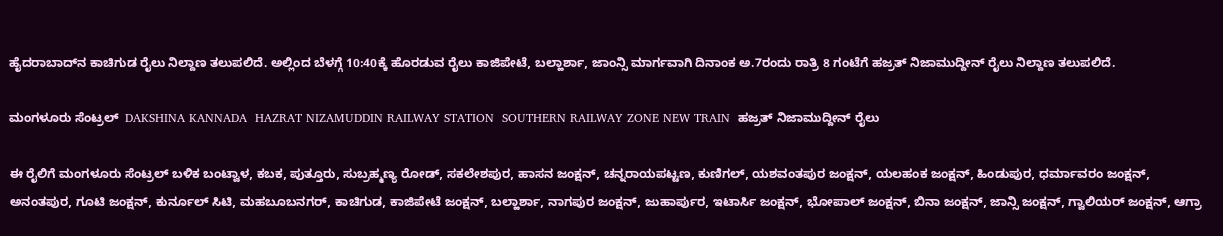ಹೈದರಾಬಾದ್‌ನ ಕಾಚಿಗುಡ ರೈಲು ನಿಲ್ದಾಣ ತಲುಪಲಿದೆ. ಅಲ್ಲಿಂದ ಬೆಳಗ್ಗೆ 10:40ಕ್ಕೆ ಹೊರಡುವ ರೈಲು ಕಾಜಿಪೇಟೆ, ಬಲ್ಹಾರ್ಶಾ, ಜಾಂನ್ಸಿ ಮಾರ್ಗವಾಗಿ ದಿನಾಂಕ ಅ.7ರಂದು ರಾತ್ರಿ 8 ಗಂಟೆಗೆ ಹಜ್ರತ್ ನಿಜಾಮುದ್ದೀನ್ ರೈಲು ನಿಲ್ದಾಣ ತಲುಪಲಿದೆ.

ಮಂಗಳೂರು ಸೆಂಟ್ರಲ್‌  DAKSHINA KANNADA  HAZRAT NIZAMUDDIN RAILWAY STATION  SOUTHERN RAILWAY ZONE NEW TRAIN  ಹಜ್ರತ್ ನಿಜಾಮುದ್ದೀನ್ ರೈಲು

ಈ ರೈಲಿಗೆ ಮಂಗಳೂರು ಸೆಂಟ್ರಲ್ ಬಳಿಕ ಬಂಟ್ವಾಳ, ಕಬಕ, ಪುತ್ತೂರು, ಸುಬ್ರಹ್ಮಣ್ಯ ರೋಡ್, ಸಕಲೇಶಪುರ, ಹಾಸನ ಜಂಕ್ಷನ್, ಚನ್ನರಾಯಪಟ್ಟಣ, ಕುಣಿಗಲ್, ಯಶವಂತಪುರ ಜಂಕ್ಷನ್, ಯಲಹಂಕ ಜಂಕ್ಷನ್, ಹಿಂಡುಪುರ, ಧರ್ಮಾವರಂ ಜಂಕ್ಷನ್, ಅನಂತಪುರ, ಗೂಟಿ ಜಂಕ್ಷನ್, ಕುರ್ನೂಲ್ ಸಿಟಿ, ಮಹಬೂಬನಗರ್, ಕಾಚಿಗುಡ, ಕಾಜಿಪೇಟೆ ಜಂಕ್ಷನ್, ಬಲ್ಹಾರ್ಶಾ, ನಾಗಪುರ ಜಂಕ್ಷನ್, ಜುಹಾರ್ಪುರ, ಇಟಾರ್ಸಿ ಜಂಕ್ಷನ್, ಭೋಪಾಲ್ ಜಂಕ್ಷನ್, ಬಿನಾ ಜಂಕ್ಷನ್, ಜಾನ್ಸಿ ಜಂಕ್ಷನ್, ಗ್ವಾಲಿಯರ್ ಜಂಕ್ಷನ್, ಆಗ್ರಾ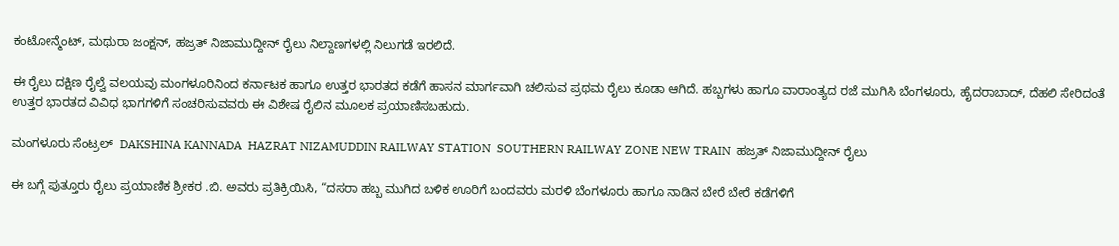ಕಂಟೋನ್ಮೆಂಟ್, ಮಥುರಾ ಜಂಕ್ಷನ್, ಹಜ್ರತ್ ನಿಜಾಮುದ್ದೀನ್ ರೈಲು ನಿಲ್ದಾಣಗಳಲ್ಲಿ ನಿಲುಗಡೆ ಇರಲಿದೆ.

ಈ ರೈಲು ದಕ್ಷಿಣ ರೈಲ್ವೆ ವಲಯವು ಮಂಗಳೂರಿನಿಂದ ಕರ್ನಾಟಕ ಹಾಗೂ ಉತ್ತರ ಭಾರತದ ಕಡೆಗೆ ಹಾಸನ ಮಾರ್ಗವಾಗಿ ಚಲಿಸುವ ಪ್ರಥಮ ರೈಲು ಕೂಡಾ ಆಗಿದೆ. ಹಬ್ಬಗಳು ಹಾಗೂ ವಾರಾಂತ್ಯದ ರಜೆ ಮುಗಿಸಿ ಬೆಂಗಳೂರು, ಹೈದರಾಬಾದ್, ದೆಹಲಿ ಸೇರಿದಂತೆ ಉತ್ತರ ಭಾರತದ ವಿವಿಧ ಭಾಗಗಳಿಗೆ ಸಂಚರಿಸುವವರು ಈ ವಿಶೇಷ ರೈಲಿನ ಮೂಲಕ ಪ್ರಯಾಣಿಸಬಹುದು.

ಮಂಗಳೂರು ಸೆಂಟ್ರಲ್‌  DAKSHINA KANNADA  HAZRAT NIZAMUDDIN RAILWAY STATION  SOUTHERN RAILWAY ZONE NEW TRAIN  ಹಜ್ರತ್ ನಿಜಾಮುದ್ದೀನ್ ರೈಲು

ಈ ಬಗ್ಗೆ ಪುತ್ತೂರು ರೈಲು ಪ್ರಯಾಣಿಕ ಶ್ರೀಕರ .ಬಿ. ಅವರು ಪ್ರತಿಕ್ರಿಯಿಸಿ, “ದಸರಾ ಹಬ್ಬ ಮುಗಿದ ಬಳಿಕ ಊರಿಗೆ ಬಂದವರು ಮರಳಿ ಬೆಂಗಳೂರು ಹಾಗೂ ನಾಡಿನ ಬೇರೆ ಬೇರೆ ಕಡೆಗಳಿಗೆ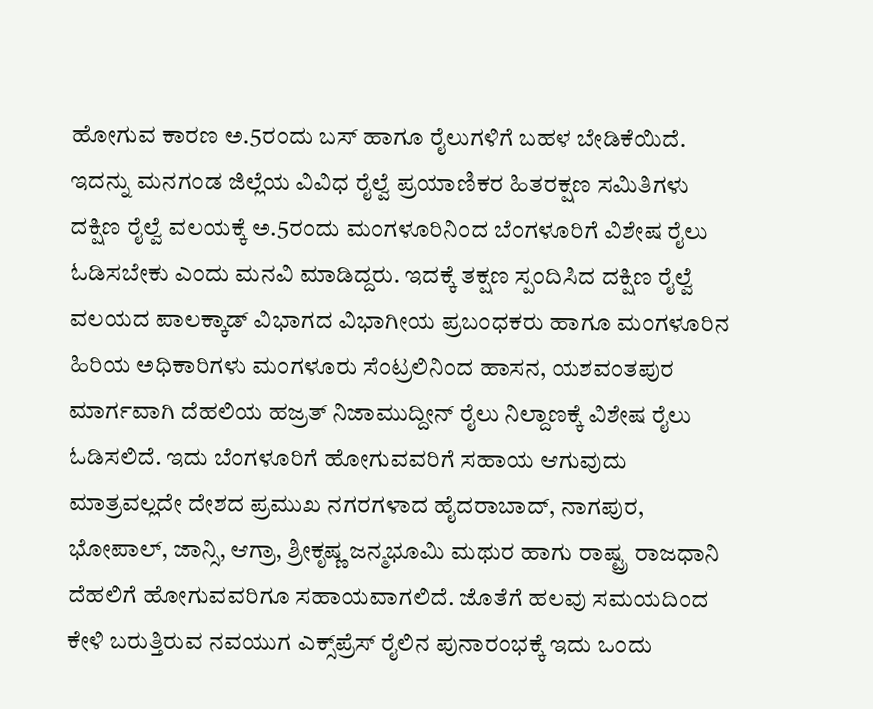ಹೋಗುವ ಕಾರಣ ಅ.5ರಂದು ಬಸ್ ಹಾಗೂ ರೈಲುಗಳಿಗೆ ಬಹಳ ಬೇಡಿಕೆಯಿದೆ. ಇದನ್ನು ಮನಗಂಡ ಜಿಲ್ಲೆಯ ವಿವಿಧ ರೈಲ್ವೆ ಪ್ರಯಾಣಿಕರ ಹಿತರಕ್ಷಣ ಸಮಿತಿಗಳು ದಕ್ಷಿಣ ರೈಲ್ವೆ ವಲಯಕ್ಕೆ ಅ.5ರಂದು ಮಂಗಳೂರಿನಿಂದ ಬೆಂಗಳೂರಿಗೆ ವಿಶೇಷ ರೈಲು ಓಡಿಸಬೇಕು ಎಂದು ಮನವಿ ಮಾಡಿದ್ದರು. ಇದಕ್ಕೆ ತಕ್ಷಣ ಸ್ಪಂದಿಸಿದ ದಕ್ಷಿಣ ರೈಲ್ವೆ ವಲಯದ ಪಾಲಕ್ಕಾಡ್ ವಿಭಾಗದ ವಿಭಾಗೀಯ ಪ್ರಬಂಧಕರು ಹಾಗೂ ಮಂಗಳೂರಿನ ಹಿರಿಯ ಅಧಿಕಾರಿಗಳು ಮಂಗಳೂರು ಸೆಂಟ್ರಲಿನಿಂದ ಹಾಸನ, ಯಶವಂತಪುರ ಮಾರ್ಗವಾಗಿ ದೆಹಲಿಯ ಹಜ್ರತ್ ನಿಜಾಮುದ್ದೀನ್ ರೈಲು ನಿಲ್ದಾಣಕ್ಕೆ ವಿಶೇಷ ರೈಲು ಓಡಿಸಲಿದೆ. ಇದು ಬೆಂಗಳೂರಿಗೆ ಹೋಗುವವರಿಗೆ ಸಹಾಯ ಆಗುವುದು ಮಾತ್ರವಲ್ಲದೇ ದೇಶದ ಪ್ರಮುಖ ನಗರಗಳಾದ ಹೈದರಾಬಾದ್, ನಾಗಪುರ, ಭೋಪಾಲ್, ಜಾನ್ಸಿ, ಆಗ್ರಾ, ಶ್ರೀಕೃಷ್ಣ ಜನ್ಮಭೂಮಿ ಮಥುರ ಹಾಗು ರಾಷ್ಟ್ರ ರಾಜಧಾನಿ ದೆಹಲಿಗೆ ಹೋಗುವವರಿಗೂ ಸಹಾಯವಾಗಲಿದೆ. ಜೊತೆಗೆ ಹಲವು ಸಮಯದಿಂದ ಕೇಳಿ ಬರುತ್ತಿರುವ ನವಯುಗ ಎಕ್ಸ್‌ಪ್ರೆಸ್ ರೈಲಿನ ಪುನಾರಂಭಕ್ಕೆ ಇದು ಒಂದು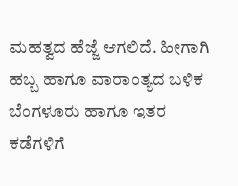ಮಹತ್ವದ ಹೆಜ್ಜೆ ಆಗಲಿದೆ. ಹೀಗಾಗಿ ಹಬ್ಬ ಹಾಗೂ ವಾರಾಂತ್ಯದ ಬಳಿಕ ಬೆಂಗಳೂರು ಹಾಗೂ ಇತರ ಕಡೆಗಳಿಗೆ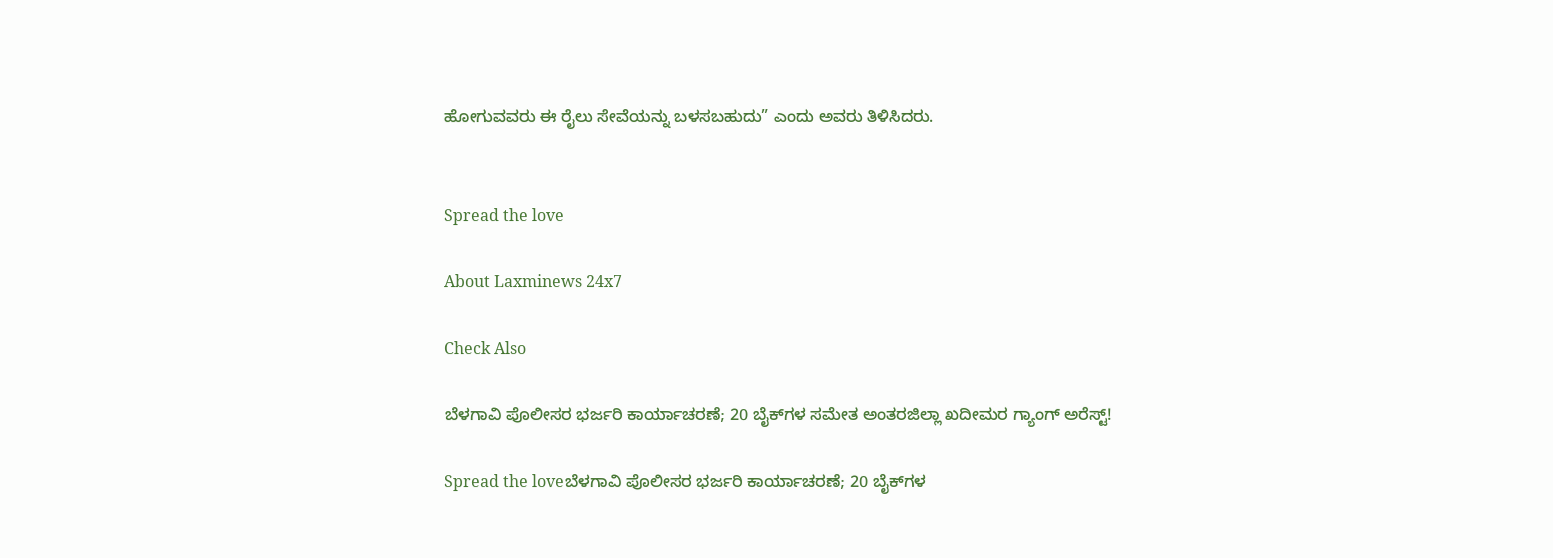ಹೋಗುವವರು ಈ ರೈಲು ಸೇವೆಯನ್ನು ಬಳಸಬಹುದು” ಎಂದು ಅವರು ತಿಳಿಸಿದರು.


Spread the love

About Laxminews 24x7

Check Also

ಬೆಳಗಾವಿ ಪೊಲೀಸರ ಭರ್ಜರಿ ಕಾರ್ಯಾಚರಣೆ; 20 ಬೈಕ್‌ಗಳ ಸಮೇತ ಅಂತರಜಿಲ್ಲಾ ಖದೀಮರ ಗ್ಯಾಂಗ್ ಅರೆಸ್ಟ್!

Spread the loveಬೆಳಗಾವಿ ಪೊಲೀಸರ ಭರ್ಜರಿ ಕಾರ್ಯಾಚರಣೆ; 20 ಬೈಕ್‌ಗಳ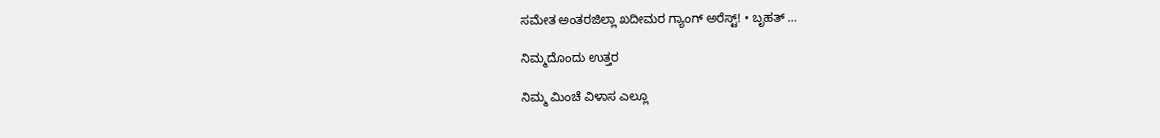ಸಮೇತ ಅಂತರಜಿಲ್ಲಾ ಖದೀಮರ ಗ್ಯಾಂಗ್ ಅರೆಸ್ಟ್! • ಬೃಹತ್ …

ನಿಮ್ಮದೊಂದು ಉತ್ತರ

ನಿಮ್ಮ ಮಿಂಚೆ ವಿಳಾಸ ಎಲ್ಲೂ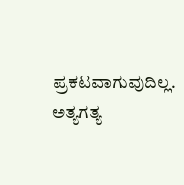ಪ್ರಕಟವಾಗುವುದಿಲ್ಲ. ಅತ್ಯಗತ್ಯ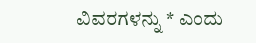ವಿವರಗಳನ್ನು * ಎಂದು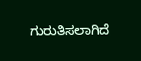ಗುರುತಿಸಲಾಗಿದೆ